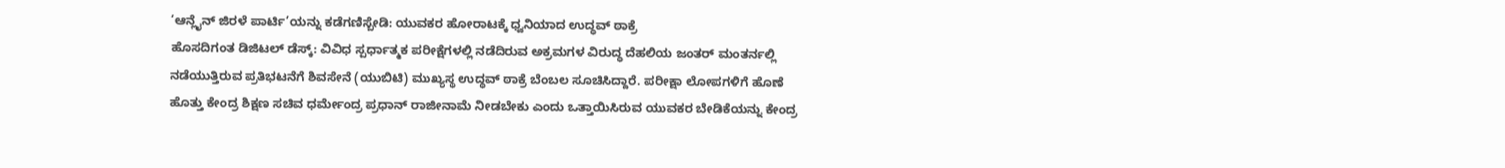‘ಆನ್ಲೈನ್ ಜಿರಳೆ ಪಾರ್ಟಿ’ಯನ್ನು ಕಡೆಗಣಿಸ್ಬೇಡಿ: ಯುವಕರ ಹೋರಾಟಕ್ಕೆ ಧ್ವನಿಯಾದ ಉದ್ಧವ್ ಠಾಕ್ರೆ
ಹೊಸದಿಗಂತ ಡಿಜಿಟಲ್ ಡೆಸ್ಕ್: ವಿವಿಧ ಸ್ಪರ್ಧಾತ್ಮಕ ಪರೀಕ್ಷೆಗಳಲ್ಲಿ ನಡೆದಿರುವ ಅಕ್ರಮಗಳ ವಿರುದ್ಧ ದೆಹಲಿಯ ಜಂತರ್ ಮಂತರ್ನಲ್ಲಿ ನಡೆಯುತ್ತಿರುವ ಪ್ರತಿಭಟನೆಗೆ ಶಿವಸೇನೆ (ಯುಬಿಟಿ) ಮುಖ್ಯಸ್ಥ ಉದ್ಧವ್ ಠಾಕ್ರೆ ಬೆಂಬಲ ಸೂಚಿಸಿದ್ದಾರೆ. ಪರೀಕ್ಷಾ ಲೋಪಗಳಿಗೆ ಹೊಣೆ ಹೊತ್ತು ಕೇಂದ್ರ ಶಿಕ್ಷಣ ಸಚಿವ ಧರ್ಮೇಂದ್ರ ಪ್ರಧಾನ್ ರಾಜೀನಾಮೆ ನೀಡಬೇಕು ಎಂದು ಒತ್ತಾಯಿಸಿರುವ ಯುವಕರ ಬೇಡಿಕೆಯನ್ನು ಕೇಂದ್ರ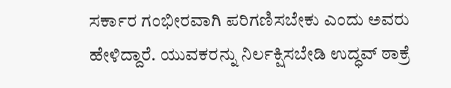ಸರ್ಕಾರ ಗಂಭೀರವಾಗಿ ಪರಿಗಣಿಸಬೇಕು ಎಂದು ಅವರು ಹೇಳಿದ್ದಾರೆ. ಯುವಕರನ್ನು ನಿರ್ಲಕ್ಷಿಸಬೇಡಿ ಉದ್ಧವ್ ಠಾಕ್ರೆ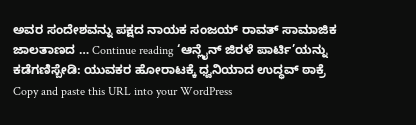ಅವರ ಸಂದೇಶವನ್ನು ಪಕ್ಷದ ನಾಯಕ ಸಂಜಯ್ ರಾವತ್ ಸಾಮಾಜಿಕ ಜಾಲತಾಣದ … Continue reading ‘ಆನ್ಲೈನ್ ಜಿರಳೆ ಪಾರ್ಟಿ’ಯನ್ನು ಕಡೆಗಣಿಸ್ಬೇಡಿ: ಯುವಕರ ಹೋರಾಟಕ್ಕೆ ಧ್ವನಿಯಾದ ಉದ್ಧವ್ ಠಾಕ್ರೆ
Copy and paste this URL into your WordPress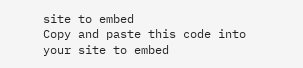site to embed
Copy and paste this code into your site to embed